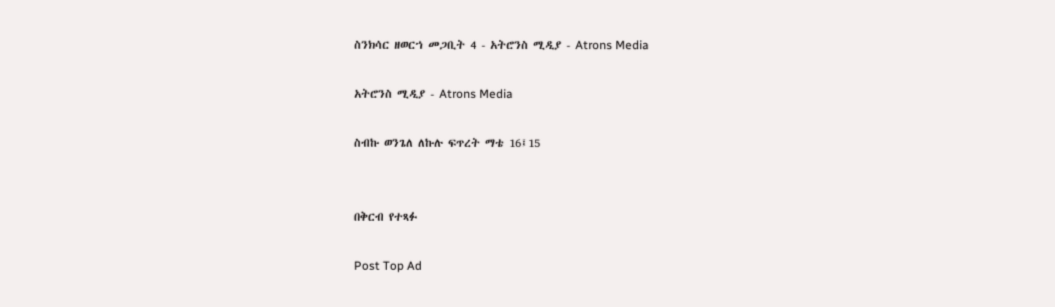ስንክሳር ዘወርኀ መጋቢት 4 - አትሮንስ ሚዲያ - Atrons Media

አትሮንስ ሚዲያ - Atrons Media

ስብኩ ወንጌለ ለኩሉ ፍጥረት ማቴ 16፤15


በቅርብ የተጻፉ

Post Top Ad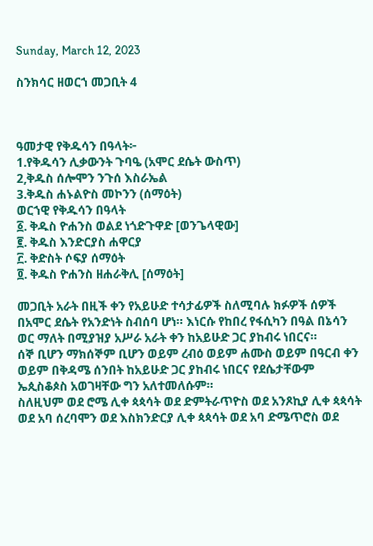Sunday, March 12, 2023

ስንክሳር ዘወርኀ መጋቢት 4



ዓመታዊ የቅዱሳን በዓላት፦
1.የቅዱሳን ሊቃውንት ጉባዔ (አሞር ደሴት ውስጥ)
2,ቅዱስ ሰሎሞን ንጉሰ እስራኤል
3.ቅዱስ ሐኑልዮስ መኮንን (ሰማዕት)
ወርኀዊ የቅዱሳን በዓላት
፩. ቅዱስ ዮሐንስ ወልደ ነጎድጉዋድ [ወንጌላዊው]
፪. ቅዱስ እንድርያስ ሐዋርያ
፫. ቅድስት ሶፍያ ሰማዕት
፬. ቅዱስ ዮሐንስ ዘሐራቅሊ [ሰማዕት]

መጋቢት አራት በዚች ቀን የአይሁድ ተሳታፊዎች ስለሚባሉ ክፉዎች ሰዎች በአሞር ደሴት የአንድነት ስብሰባ ሆነ። እነርሱ የከበረ የፋሲካን በዓል በኔሳን ወር ማለት በሚያዝያ አሥራ አራት ቀን ከአይሁድ ጋር ያከብሩ ነበርና።
ሰኞ ቢሆን ማክሰኞም ቢሆን ወይም ረብዕ ወይም ሐሙስ ወይም በዓርብ ቀን ወይም በቅዳሜ ሰንበት ከአይሁድ ጋር ያከብሩ ነበርና የደሴታቸውም ኤጲስቆጶስ አወገዛቸው ግን አለተመለሱም።
ስለዚህም ወደ ሮሜ ሊቀ ጳጳሳት ወደ ድምትራጥዮስ ወደ አንጾኪያ ሊቀ ጳጳሳት ወደ አባ ሰረባሞን ወደ እስክንድርያ ሊቀ ጳጳሳት ወደ አባ ድሜጥሮስ ወደ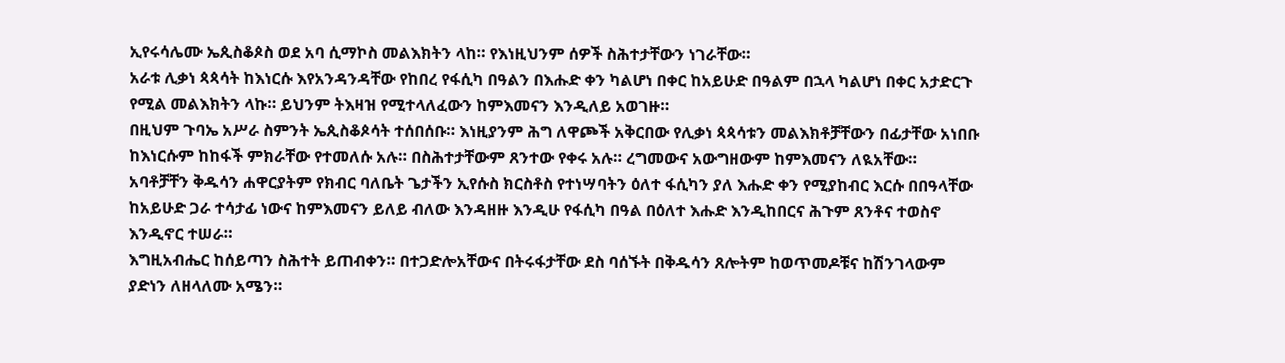ኢየሩሳሌሙ ኤጲስቆጶስ ወደ አባ ሲማኮስ መልእክትን ላከ። የእነዚህንም ሰዎች ስሕተታቸውን ነገራቸው።
አራቱ ሊቃነ ጳጳሳት ከእነርሱ እየአንዳንዳቸው የከበረ የፋሲካ በዓልን በእሑድ ቀን ካልሆነ በቀር ከአይሁድ በዓልም በኋላ ካልሆነ በቀር አታድርጉ የሚል መልእክትን ላኩ። ይህንም ትእዛዝ የሚተላለፈውን ከምእመናን እንዲለይ አወገዙ።
በዚህም ጉባኤ አሥራ ስምንት ኤጲስቆጶሳት ተሰበሰቡ። እነዚያንም ሕግ ለዋጮች አቅርበው የሊቃነ ጳጳሳቱን መልእክቶቻቸውን በፊታቸው አነበቡ ከእነርሱም ከከፋች ምክራቸው የተመለሱ አሉ። በስሕተታቸውም ጸንተው የቀሩ አሉ። ረግመውና አውግዘውም ከምእመናን ለዪአቸው።
አባቶቻቸን ቅዱሳን ሐዋርያትም የክብር ባለቤት ጌታችን ኢየሱስ ክርስቶስ የተነሣባትን ዕለተ ፋሲካን ያለ እሑድ ቀን የሚያከብር እርሱ በበዓላቸው ከአይሁድ ጋራ ተሳታፊ ነውና ከምእመናን ይለይ ብለው እንዳዘዙ እንዲሁ የፋሲካ በዓል በዕለተ እሑድ እንዲከበርና ሕጉም ጸንቶና ተወስኖ እንዲኖር ተሠራ።
እግዚአብሔር ከሰይጣን ስሕተት ይጠብቀን። በተጋድሎአቸውና በትሩፋታቸው ደስ ባሰኙት በቅዱሳን ጸሎትም ከወጥመዶቹና ከሽንገላውም ያድነን ለዘላለሙ አሜን።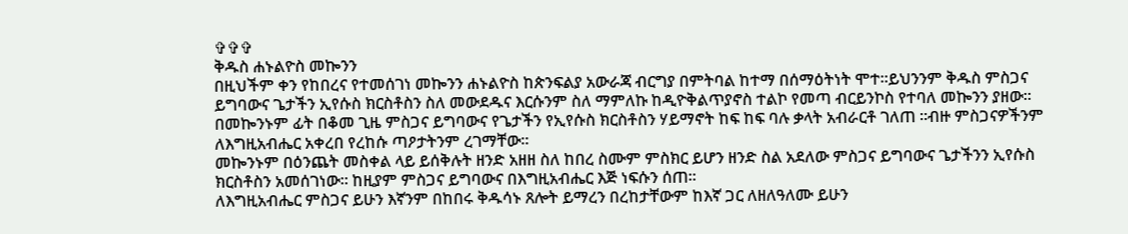✞✞✞
ቅዱስ ሐኑልዮስ መኰንን
በዚህችም ቀን የከበረና የተመሰገነ መኰንን ሐኑልዮስ ከጵንፍልያ አውራጃ ብርግያ በምትባል ከተማ በሰማዕትነት ሞተ።ይህንንም ቅዱስ ምስጋና ይግባውና ጌታችን ኢየሱስ ክርስቶስን ስለ መውደዱና እርሱንም ስለ ማምለኩ ከዲዮቅልጥያኖስ ተልኮ የመጣ ብርይንኮስ የተባለ መኰንን ያዘው።
በመኰንኑም ፊት በቆመ ጊዜ ምስጋና ይግባውና የጌታችን የኢየሱስ ክርስቶስን ሃይማኖት ከፍ ከፍ ባሉ ቃላት አብራርቶ ገለጠ ።ብዙ ምስጋናዎችንም ለእግዚአብሔር አቀረበ የረከሱ ጣዖታትንም ረገማቸው።
መኰንኑም በዕንጨት መስቀል ላይ ይሰቅሉት ዘንድ አዘዘ ስለ ከበረ ስሙም ምስክር ይሆን ዘንድ ስል አደለው ምስጋና ይግባውና ጌታችንን ኢየሱስ ክርስቶስን አመሰገነው። ከዚያም ምስጋና ይግባውና በእግዚአብሔር እጅ ነፍሱን ሰጠ።
ለእግዚአብሔር ምስጋና ይሁን እኛንም በከበሩ ቅዱሳኑ ጸሎት ይማረን በረከታቸውም ከእኛ ጋር ለዘለዓለሙ ይሁን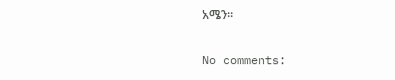አሜን፡፡

No comments: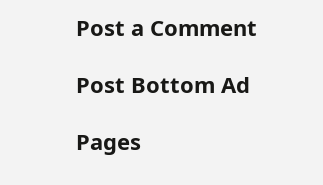Post a Comment

Post Bottom Ad

Pages